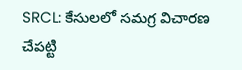SRCL: కేసులలో సమగ్ర విచారణ చేపట్టి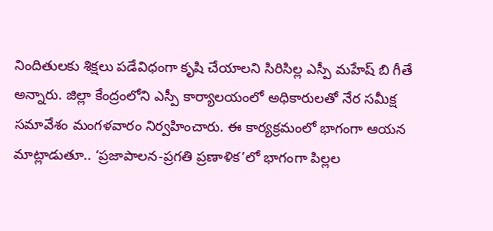నిందితులకు శిక్షలు పడేవిధంగా కృషి చేయాలని సిరిసిల్ల ఎస్పీ మహేష్ బి గీతే అన్నారు. జిల్లా కేంద్రంలోని ఎస్పీ కార్యాలయంలో అధికారులతో నేర సమీక్ష సమావేశం మంగళవారం నిర్వహించారు. ఈ కార్యక్రమంలో భాగంగా ఆయన మాట్లాడుతూ.. ‘ప్రజాపాలన-ప్రగతి ప్రణాళిక’లో భాగంగా పిల్లల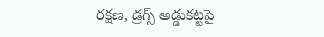రక్షణ, డ్రగ్స్ అడ్డుకట్టపై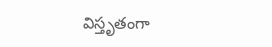విస్తృతంగా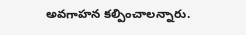అవగాహన కల్పించాలన్నారు.